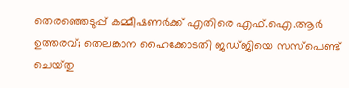തെരഞ്ഞെടുപ്പ് കമ്മീഷണർക്ക് എതിരെ എഫ്‌.ഐ.ആർ ഉത്തരവ്; തെലങ്കാന ഹൈക്കോടതി ജഡ്‌ജിയെ സസ്പെണ്ട് ചെയ്‌തു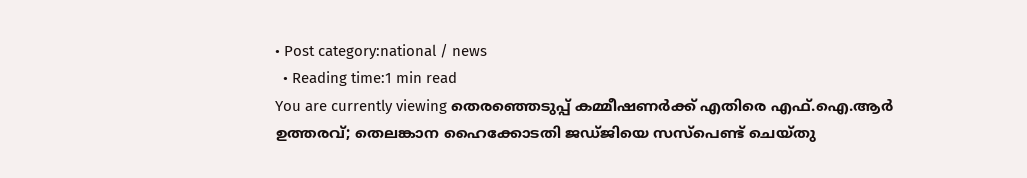• Post category:national / news
  • Reading time:1 min read
You are currently viewing തെരഞ്ഞെടുപ്പ് കമ്മീഷണർക്ക് എതിരെ എഫ്‌.ഐ.ആർ ഉത്തരവ്; തെലങ്കാന ഹൈക്കോടതി ജഡ്‌ജിയെ സസ്പെണ്ട് ചെയ്‌തു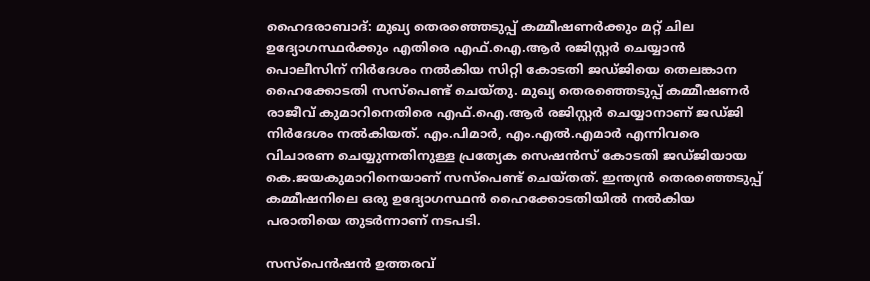ഹൈദരാബാദ്: മുഖ്യ തെരഞ്ഞെടുപ്പ് കമ്മീഷണർക്കും മറ്റ് ചില ഉദ്യോഗസ്ഥർക്കും എതിരെ എഫ്‌.ഐ.ആർ രജിസ്റ്റർ ചെയ്യാൻ പൊലീസിന് നിർദേശം നൽകിയ സിറ്റി കോടതി ജഡ്‌ജിയെ തെലങ്കാന ഹൈക്കോടതി സസ്പെണ്ട് ചെയ്‌തു. മുഖ്യ തെരഞ്ഞെടുപ്പ് കമ്മീഷണർ രാജീവ് കുമാറിനെതിരെ എഫ്.ഐ.ആർ രജിസ്റ്റർ ചെയ്യാനാണ് ജഡ്‌ജി നിർദേശം നൽകിയത്. എം.പിമാർ, എം.എൽ.എമാർ എന്നിവരെ വിചാരണ ചെയ്യുന്നതിനുള്ള പ്രത്യേക സെഷൻസ് കോടതി ജഡ്‌ജിയായ കെ.ജയകുമാറിനെയാണ് സസ്പെണ്ട് ചെയ്‌തത്. ഇന്ത്യൻ തെരഞ്ഞെടുപ്പ് കമ്മീഷനിലെ ഒരു ഉദ്യോഗസ്ഥൻ ഹൈക്കോടതിയിൽ നൽകിയ പരാതിയെ തുടർന്നാണ് നടപടി.

സസ്‌പെൻഷൻ ഉത്തരവ്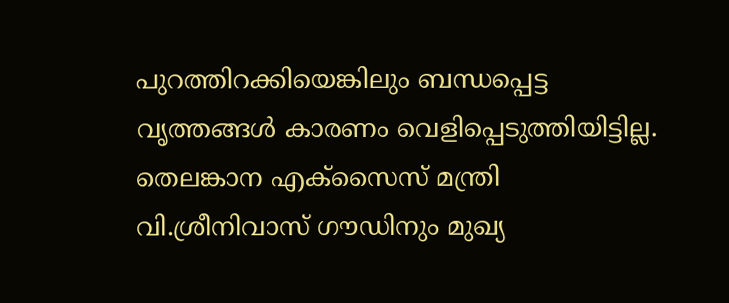പുറത്തിറക്കിയെങ്കിലും ബന്ധപ്പെട്ട വൃത്തങ്ങൾ കാരണം വെളിപ്പെടുത്തിയിട്ടില്ല. തെലങ്കാന എക്‌സൈസ് മന്ത്രി വി.ശ്രീനിവാസ് ഗൗഡിനും മുഖ്യ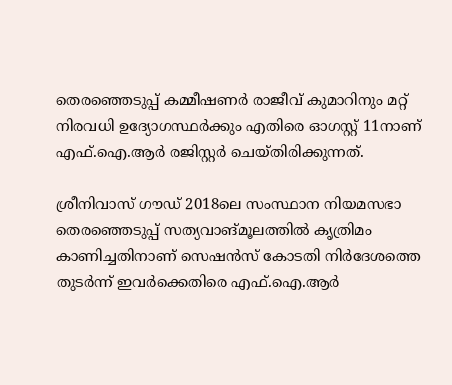തെരഞ്ഞെടുപ്പ് കമ്മീഷണർ രാജീവ് കുമാറിനും മറ്റ് നിരവധി ഉദ്യോഗസ്ഥർക്കും എതിരെ ഓഗസ്റ്റ് 11നാണ് എഫ്.ഐ.ആർ രജിസ്റ്റർ ചെയ്‌തിരിക്കുന്നത്.

ശ്രീനിവാസ് ഗൗഡ് 2018ലെ സംസ്ഥാന നിയമസഭാ തെരഞ്ഞെടുപ്പ് സത്യവാങ്മൂലത്തിൽ കൃത്രിമം കാണിച്ചതിനാണ് സെഷൻസ് കോടതി നിർദേശത്തെ തുടർന്ന് ഇവർക്കെതിരെ എഫ്‌.ഐ.ആർ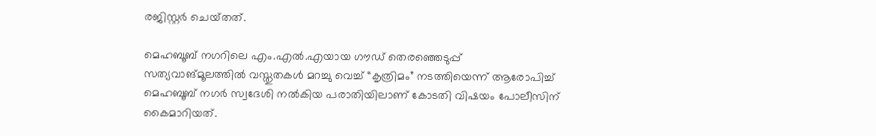രജിസ്റ്റർ ചെയ്‌തത്.

മെഹബൂബ്‌ നഗറിലെ എം.എൽ.എയായ ഗൗഡ് തെരഞ്ഞെടുപ്പ് സത്യവാങ്മൂലത്തിൽ വസ്തുതകൾ മറച്ചു വെച്ച് “കൃത്രിമം” നടത്തിയെന്ന് ആരോപിച്ച് മെഹബൂബ്‌ നഗർ സ്വദേശി നൽകിയ പരാതിയിലാണ് കോടതി വിഷയം പോലീസിന് കൈമാറിയത്.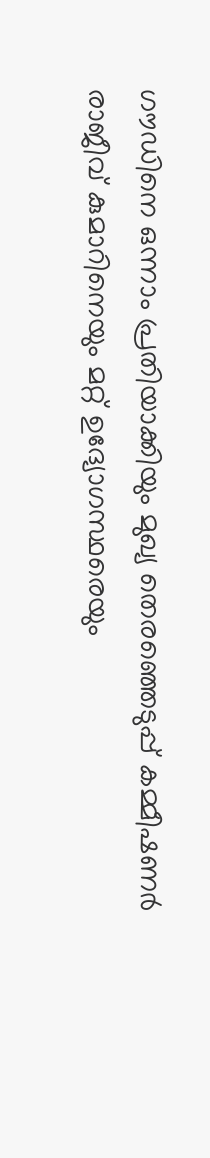ഗൗഡിനെ ഒന്നാം പ്രതിയാക്കിയും മുഖ്യ തെരഞ്ഞെടുപ്പ് കമ്മീഷണർ രാജീവ് കുമാറിനെയും മറ്റ് ഉദ്യോഗസ്ഥരെയും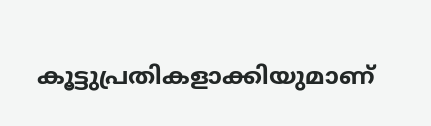കൂട്ടുപ്രതികളാക്കിയുമാണ്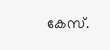കേസ്.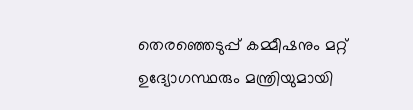തെരഞ്ഞെടുപ്പ് കമ്മീഷനും മറ്റ് ഉദ്യോഗസ്ഥരും മന്ത്രിയുമായി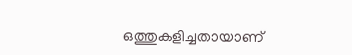ഒത്തുകളിച്ചതായാണ്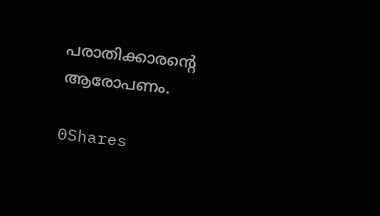പരാതിക്കാരൻ്റെ ആരോപണം.

0Shares